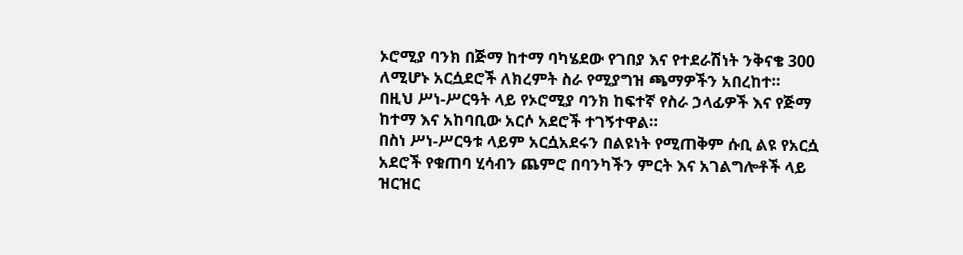ኦሮሚያ ባንክ በጅማ ከተማ ባካሄደው የገበያ እና የተደራሽነት ንቅናቄ 300 ለሚሆኑ አርሷደሮች ለክረምት ስራ የሚያግዝ ጫማዎችን አበረከተ።
በዚህ ሥነ-ሥርዓት ላይ የኦሮሚያ ባንክ ከፍተኛ የስራ ኃላፊዎች እና የጅማ ከተማ እና አከባቢው አርሶ አደሮች ተገኝተዋል።
በስነ ሥነ-ሥርዓቱ ላይም አርሷአደሩን በልዩነት የሚጠቅም ሱቢ ልዩ የአርሷ አደሮች የቁጠባ ሂሳብን ጨምሮ በባንካችን ምርት እና አገልግሎቶች ላይ ዝርዝር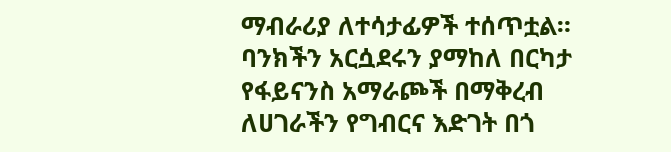ማብራሪያ ለተሳታፊዎች ተሰጥቷል።
ባንክችን አርሷደሩን ያማከለ በርካታ የፋይናንስ አማራጮች በማቅረብ ለሀገራችን የግብርና እድገት በጎ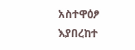አስተዋዕፆ እያበረከተ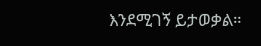እንደሚገኝ ይታወቃል።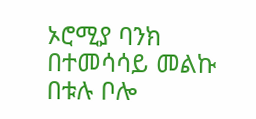ኦሮሚያ ባንክ በተመሳሳይ መልኩ በቱሉ ቦሎ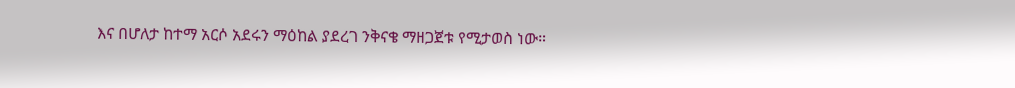እና በሆለታ ከተማ አርሶ አደሩን ማዕከል ያደረገ ንቅናቄ ማዘጋጀቱ የሚታወስ ነው።